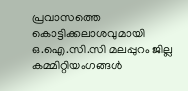പ്രവാസത്തെ കൊട്ടിക്കലാശവുമായി ഒ.ഐ.സി.സി മലപ്പുറം ജില്ല കമ്മിറ്റിയംഗങ്ങൾ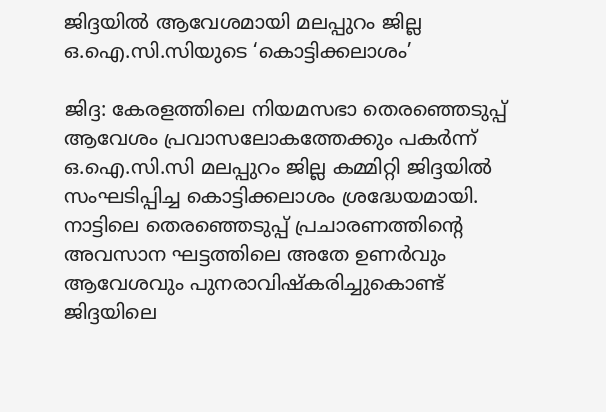ജിദ്ദയിൽ ആവേശമായി മലപ്പുറം ജില്ല ഒ.ഐ.സി.സിയുടെ ‘കൊട്ടിക്കലാശം’

ജിദ്ദ: കേരളത്തിലെ നിയമസഭാ തെരഞ്ഞെടുപ്പ് ആവേശം പ്രവാസലോകത്തേക്കും പകർന്ന് ഒ.ഐ.സി.സി മലപ്പുറം ജില്ല കമ്മിറ്റി ജിദ്ദയിൽ സംഘടിപ്പിച്ച കൊട്ടിക്കലാശം ശ്രദ്ധേയമായി. നാട്ടിലെ തെരഞ്ഞെടുപ്പ് പ്രചാരണത്തിന്റെ അവസാന ഘട്ടത്തിലെ അതേ ഉണർവും ആവേശവും പുനരാവിഷ്കരിച്ചുകൊണ്ട് ജിദ്ദയിലെ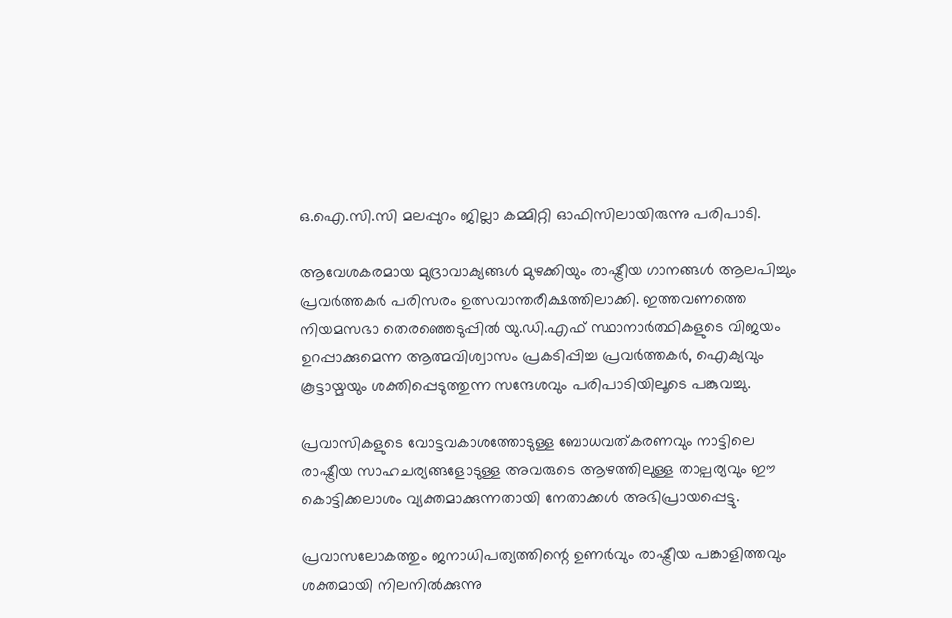ഒ.ഐ.സി.സി മലപ്പുറം ജില്ലാ കമ്മിറ്റി ഓഫിസിലായിരുന്നു പരിപാടി.

ആവേശകരമായ മുദ്രാവാക്യങ്ങൾ മുഴക്കിയും രാഷ്ട്രീയ ഗാനങ്ങൾ ആലപിച്ചും പ്രവർത്തകർ പരിസരം ഉത്സവാന്തരീക്ഷത്തിലാക്കി. ഇത്തവണത്തെ നിയമസഭാ തെരഞ്ഞെടുപ്പിൽ യു.ഡി.എഫ് സ്ഥാനാർത്ഥികളുടെ വിജയം ഉറപ്പാക്കുമെന്ന ആത്മവിശ്വാസം പ്രകടിപ്പിച്ച പ്രവർത്തകർ, ഐക്യവും കൂട്ടായ്മയും ശക്തിപ്പെടുത്തുന്ന സന്ദേശവും പരിപാടിയിലൂടെ പങ്കുവച്ചു.

പ്രവാസികളുടെ വോട്ടവകാശത്തോടുള്ള ബോധവത്കരണവും നാട്ടിലെ രാഷ്ട്രീയ സാഹചര്യങ്ങളോടുള്ള അവരുടെ ആഴത്തിലുള്ള താല്പര്യവും ഈ കൊട്ടിക്കലാശം വ്യക്തമാക്കുന്നതായി നേതാക്കൾ അഭിപ്രായപ്പെട്ടു.

പ്രവാസലോകത്തും ജനാധിപത്യത്തിന്റെ ഉണർവും രാഷ്ട്രീയ പങ്കാളിത്തവും ശക്തമായി നിലനിൽക്കുന്നു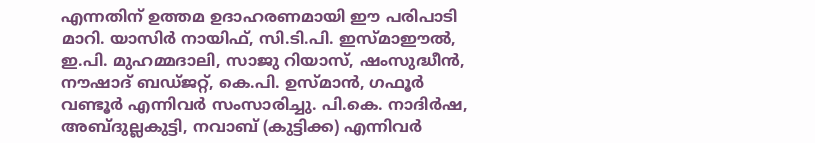എന്നതിന് ഉത്തമ ഉദാഹരണമായി ഈ പരിപാടി മാറി. യാസിർ നായിഫ്‌, സി.ടി.പി. ഇസ്മാഈൽ, ഇ.പി. മുഹമ്മദാലി, സാജു റിയാസ്‌, ഷംസുദ്ധീൻ, നൗഷാദ്‌ ബഡ്ജറ്റ്‌, കെ.പി. ഉസ്മാൻ, ഗഫൂർ വണ്ടൂർ എന്നിവർ സംസാരിച്ചു. പി.കെ. നാദിർഷ, അബ്ദുല്ലകുട്ടി, നവാബ്‌ (കുട്ടിക്ക) എന്നിവർ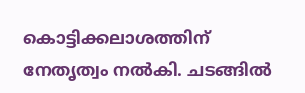കൊട്ടിക്കലാശത്തിന് നേതൃത്വം നൽകി. ചടങ്ങിൽ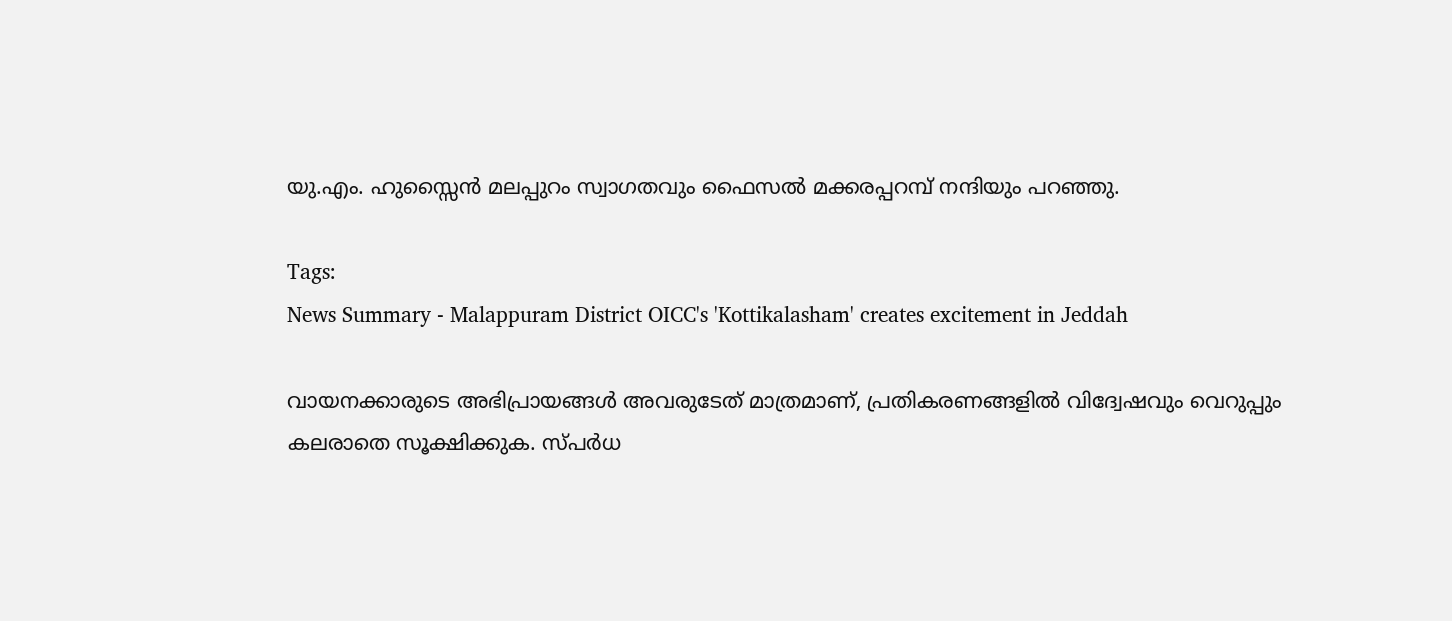യു.എം. ഹുസ്സൈൻ മലപ്പുറം സ്വാഗതവും ഫൈസൽ മക്കരപ്പറമ്പ്‌ നന്ദിയും പറഞ്ഞു.

Tags:
News Summary - Malappuram District OICC's 'Kottikalasham' creates excitement in Jeddah

വായനക്കാരുടെ അഭിപ്രായങ്ങള്‍ അവരുടേത് മാത്രമാണ്, പ്രതികരണങ്ങളിൽ വിദ്വേഷവും വെറുപ്പും കലരാതെ സൂക്ഷിക്കുക. സ്പർധ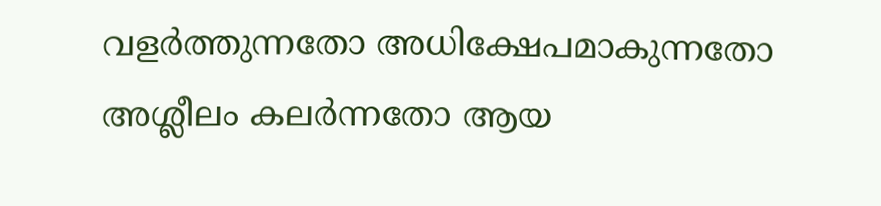വളർത്തുന്നതോ അധിക്ഷേപമാകുന്നതോ അശ്ലീലം കലർന്നതോ ആയ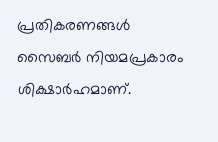പ്രതികരണങ്ങൾ സൈബർ നിയമപ്രകാരം ശിക്ഷാർഹമാണ്.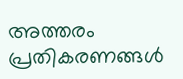അത്തരം പ്രതികരണങ്ങൾ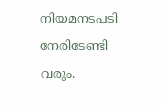നിയമനടപടി നേരിടേണ്ടി വരും.